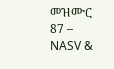መዝሙር 87 – NASV &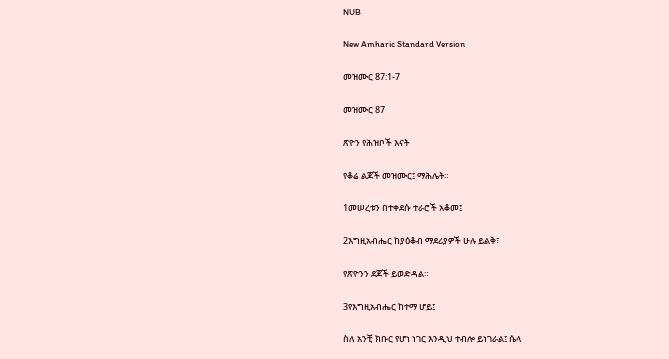NUB

New Amharic Standard Version

መዝሙር 87:1-7

መዝሙር 87

ጽዮን የሕዝቦች እናት

የቆሬ ልጆች መዝሙር፤ ማሕሌት።

1መሠረቱን በተቀደሱ ተራሮች አቆመ፤

2እግዚአብሔር ከያዕቆብ ማደሪያዎች ሁሉ ይልቅ፣

የጽዮንን ደጆች ይወድዳል።

3የእግዚአብሔር ከተማ ሆይ፤

ስለ አንቺ ክቡር የሆነ ነገር እንዲህ ተብሎ ይነገራል፤ ሴላ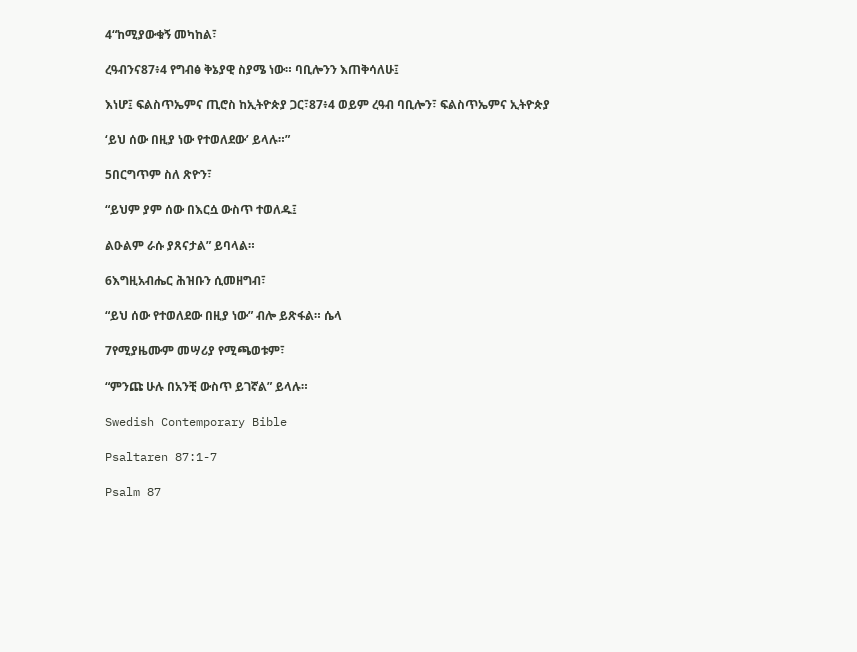4“ከሚያውቁኝ መካከል፣

ረዓብንና87፥4 የግብፅ ቅኔያዊ ስያሜ ነው። ባቢሎንን እጠቅሳለሁ፤

እነሆ፤ ፍልስጥኤምና ጢሮስ ከኢትዮጵያ ጋር፣87፥4 ወይም ረዓብ ባቢሎን፣ ፍልስጥኤምና ኢትዮጵያ

‘ይህ ሰው በዚያ ነው የተወለደው’ ይላሉ።”

5በርግጥም ስለ ጽዮን፣

“ይህም ያም ሰው በእርሷ ውስጥ ተወለዱ፤

ልዑልም ራሱ ያጸናታል” ይባላል።

6እግዚአብሔር ሕዝቡን ሲመዘግብ፣

“ይህ ሰው የተወለደው በዚያ ነው” ብሎ ይጽፋል። ሴላ

7የሚያዜሙም መሣሪያ የሚጫወቱም፣

“ምንጩ ሁሉ በአንቺ ውስጥ ይገኛል” ይላሉ።

Swedish Contemporary Bible

Psaltaren 87:1-7

Psalm 87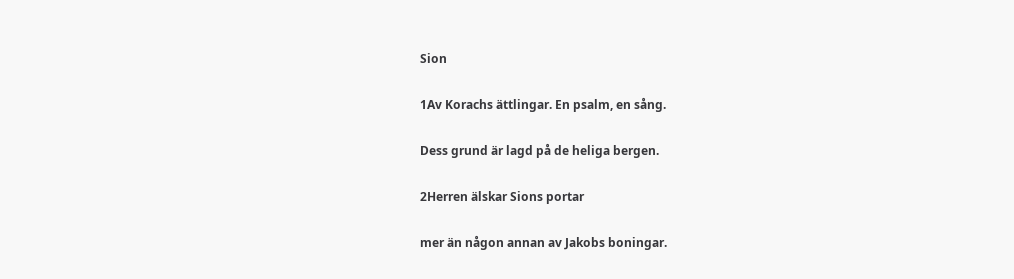Sion

1Av Korachs ättlingar. En psalm, en sång.

Dess grund är lagd på de heliga bergen.

2Herren älskar Sions portar

mer än någon annan av Jakobs boningar.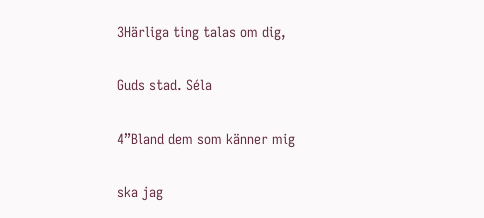3Härliga ting talas om dig,

Guds stad. Séla

4”Bland dem som känner mig

ska jag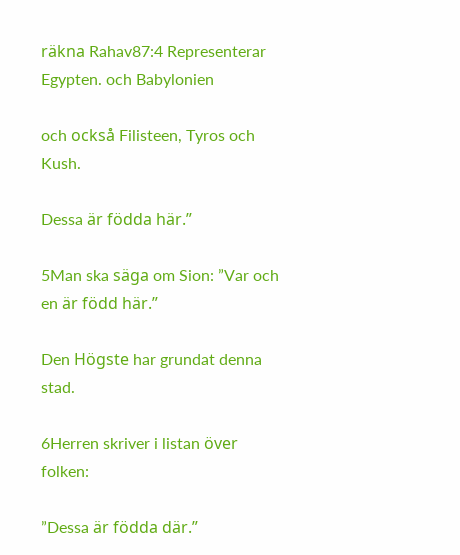räkna Rahav87:4 Representerar Egypten. och Babylonien

och också Filisteen, Tyros och Kush.

Dessa är födda här.”

5Man ska säga om Sion: ”Var och en är född här.”

Den Högste har grundat denna stad.

6Herren skriver i listan över folken:

”Dessa är födda där.”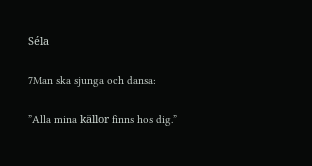Séla

7Man ska sjunga och dansa:

”Alla mina källor finns hos dig.”